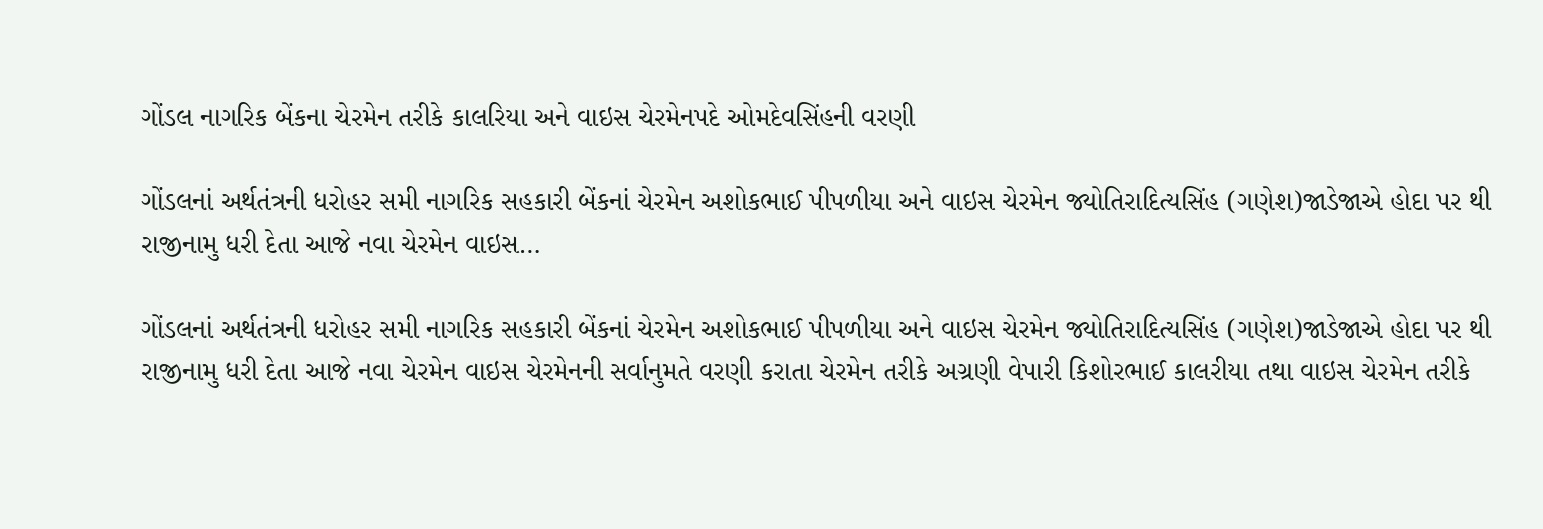ગોંડલ નાગરિક બેંકના ચેરમેન તરીકે કાલરિયા અને વાઇસ ચેરમેનપદે ઓમદેવસિંહની વરણી

ગોંડલનાં અર્થતંત્રની ધરોહર સમી નાગરિક સહકારી બેંકનાં ચેરમેન અશોકભાઈ પીપળીયા અને વાઇસ ચેરમેન જ્યોતિરાદિત્યસિંહ (ગણેશ)જાડેજાએ હોદા પર થી રાજીનામુ ધરી દેતા આજે નવા ચેરમેન વાઇસ…

ગોંડલનાં અર્થતંત્રની ધરોહર સમી નાગરિક સહકારી બેંકનાં ચેરમેન અશોકભાઈ પીપળીયા અને વાઇસ ચેરમેન જ્યોતિરાદિત્યસિંહ (ગણેશ)જાડેજાએ હોદા પર થી રાજીનામુ ધરી દેતા આજે નવા ચેરમેન વાઇસ ચેરમેનની સર્વાનુમતે વરણી કરાતા ચેરમેન તરીકે અગ્રણી વેપારી કિશોરભાઈ કાલરીયા તથા વાઇસ ચેરમેન તરીકે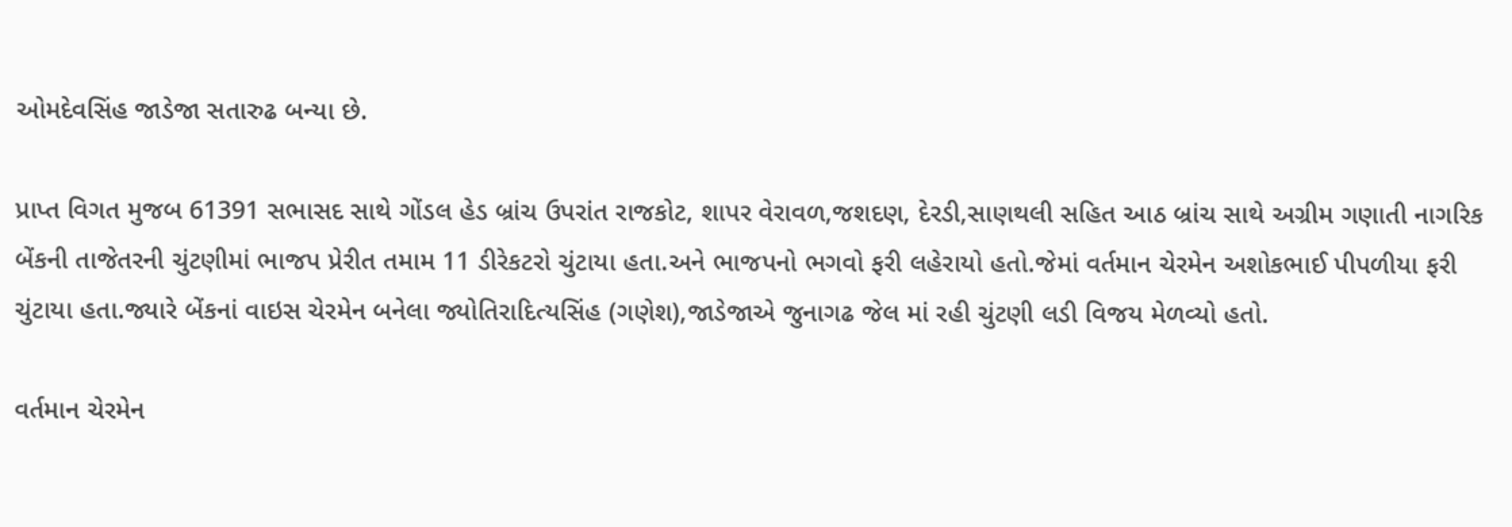ઓમદેવસિંહ જાડેજા સતારુઢ બન્યા છે.

પ્રાપ્ત વિગત મુજબ 61391 સભાસદ સાથે ગોંડલ હેડ બ્રાંચ ઉપરાંત રાજકોટ, શાપર વેરાવળ,જશદણ, દેરડી,સાણથલી સહિત આઠ બ્રાંચ સાથે અગ્રીમ ગણાતી નાગરિક બેંકની તાજેતરની ચુંટણીમાં ભાજપ પ્રેરીત તમામ 11 ડીરેકટરો ચુંટાયા હતા.અને ભાજપનો ભગવો ફરી લહેરાયો હતો.જેમાં વર્તમાન ચેરમેન અશોકભાઈ પીપળીયા ફરી ચુંટાયા હતા.જ્યારે બેંકનાં વાઇસ ચેરમેન બનેલા જ્યોતિરાદિત્યસિંહ (ગણેશ),જાડેજાએ જુનાગઢ જેલ માં રહી ચુંટણી લડી વિજય મેળવ્યો હતો.

વર્તમાન ચેરમેન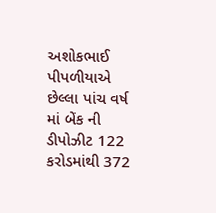અશોકભાઈ પીપળીયાએ છેલ્લા પાંચ વર્ષ માં બેંક ની ડીપોઝીટ 122 કરોડમાંથી 372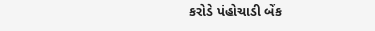કરોડે પંહોચાડી બેંક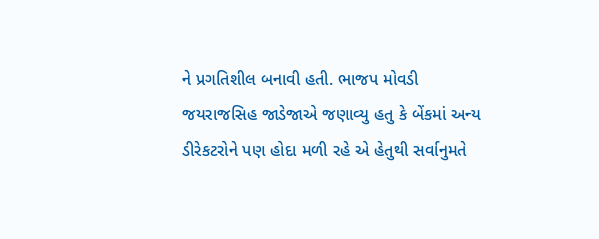ને પ્રગતિશીલ બનાવી હતી. ભાજપ મોવડી જયરાજસિહ જાડેજાએ જણાવ્યુ હતુ કે બેંકમાં અન્ય ડીરેકટરોને પણ હોદા મળી રહે એ હેતુથી સર્વાનુમતે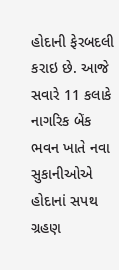હોદાની ફેરબદલી કરાઇ છે. આજે સવારે 11 કલાકે નાગરિક બેંક ભવન ખાતે નવા સુકાનીઓએ હોદાનાં સપથ ગ્રહણ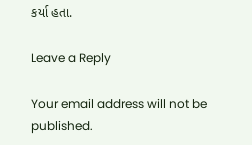કર્યા હતા.

Leave a Reply

Your email address will not be published.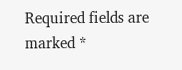Required fields are marked *